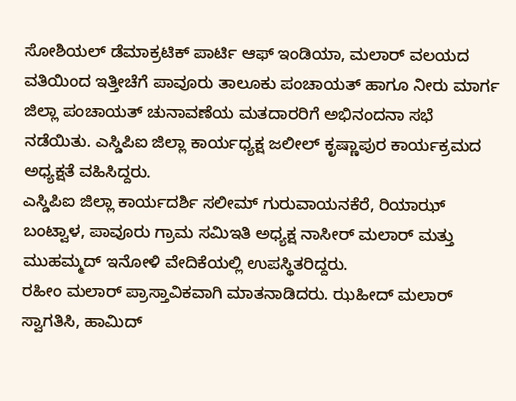ಸೋಶಿಯಲ್ ಡೆಮಾಕ್ರಟಿಕ್ ಪಾರ್ಟಿ ಆಫ್ ಇಂಡಿಯಾ, ಮಲಾರ್ ವಲಯದ ವತಿಯಿಂದ ಇತ್ತೀಚೆಗೆ ಪಾವೂರು ತಾಲೂಕು ಪಂಚಾಯತ್ ಹಾಗೂ ನೀರು ಮಾರ್ಗ ಜಿಲ್ಲಾ ಪಂಚಾಯತ್ ಚುನಾವಣೆಯ ಮತದಾರರಿಗೆ ಅಭಿನಂದನಾ ಸಭೆ ನಡೆಯಿತು. ಎಸ್ಡಿಪಿಐ ಜಿಲ್ಲಾ ಕಾರ್ಯಧ್ಯಕ್ಷ ಜಲೀಲ್ ಕೃಷ್ಣಾಪುರ ಕಾರ್ಯಕ್ರಮದ ಅಧ್ಯಕ್ಷತೆ ವಹಿಸಿದ್ದರು.
ಎಸ್ಡಿಪಿಐ ಜಿಲ್ಲಾ ಕಾರ್ಯದರ್ಶಿ ಸಲೀಮ್ ಗುರುವಾಯನಕೆರೆ, ರಿಯಾಝ್ ಬಂಟ್ವಾಳ, ಪಾವೂರು ಗ್ರಾಮ ಸಮಿಇತಿ ಅಧ್ಯಕ್ಷ ನಾಸೀರ್ ಮಲಾರ್ ಮತ್ತು ಮುಹಮ್ಮದ್ ಇನೋಳಿ ವೇದಿಕೆಯಲ್ಲಿ ಉಪಸ್ಥಿತರಿದ್ದರು.
ರಹೀಂ ಮಲಾರ್ ಪ್ರಾಸ್ತಾವಿಕವಾಗಿ ಮಾತನಾಡಿದರು. ಝಹೀದ್ ಮಲಾರ್ ಸ್ವಾಗತಿಸಿ, ಹಾಮಿದ್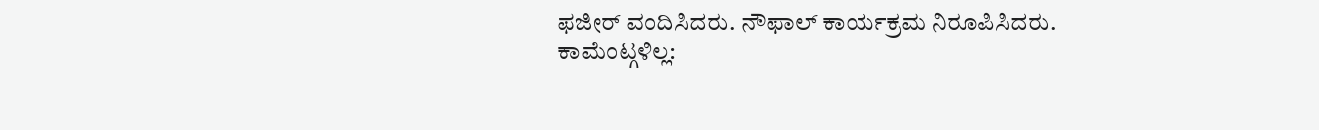ಫಜೀರ್ ವಂದಿಸಿದರು. ನೌಫಾಲ್ ಕಾರ್ಯಕ್ರಮ ನಿರೂಪಿಸಿದರು.
ಕಾಮೆಂಟ್ಗಳಿಲ್ಲ: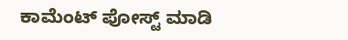ಕಾಮೆಂಟ್ ಪೋಸ್ಟ್ ಮಾಡಿ